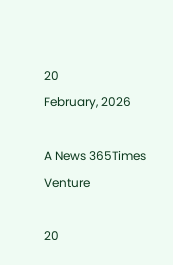20
February, 2026

A News 365Times Venture

20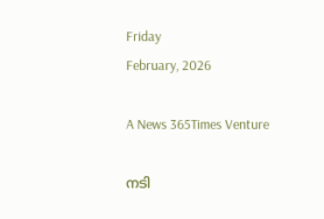Friday
February, 2026

A News 365Times Venture

നടി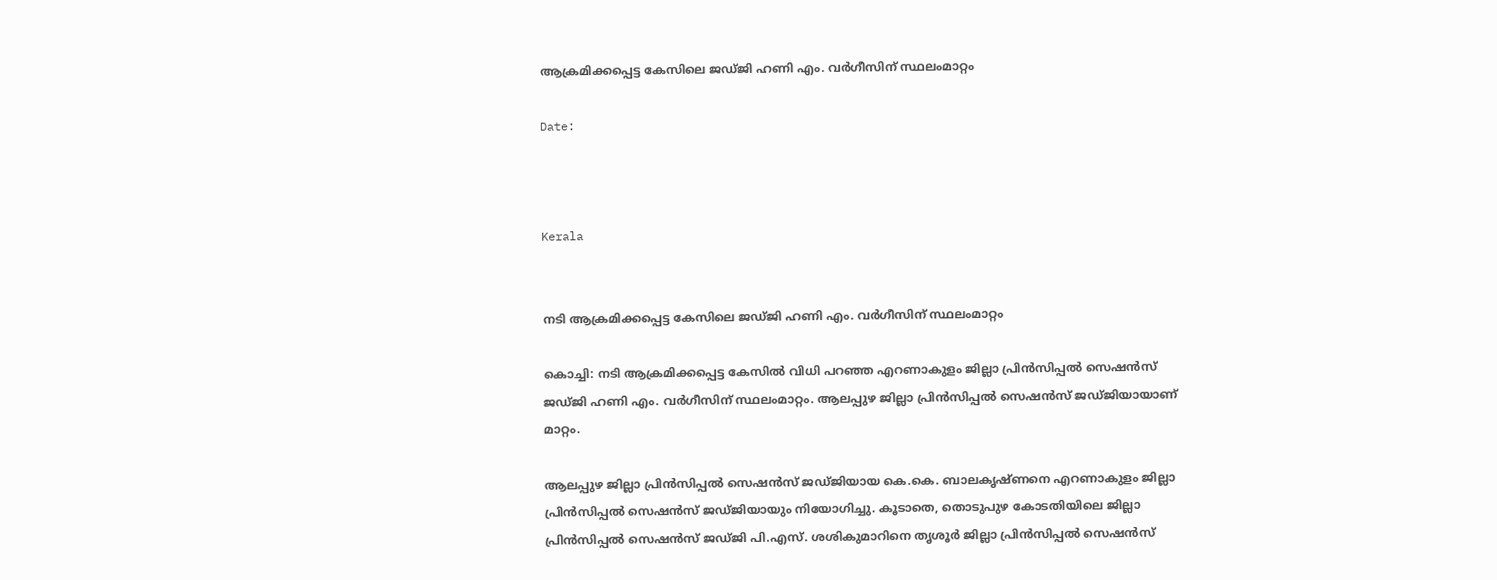ആക്രമിക്കപ്പെട്ട കേസിലെ ജഡ്ജി ഹണി എം. വര്‍ഗീസിന് സ്ഥലംമാറ്റം

Date:



Kerala


നടി ആക്രമിക്കപ്പെട്ട കേസിലെ ജഡ്ജി ഹണി എം. വര്‍ഗീസിന് സ്ഥലംമാറ്റം

കൊച്ചി: നടി ആക്രമിക്കപ്പെട്ട കേസില്‍ വിധി പറഞ്ഞ എറണാകുളം ജില്ലാ പ്രിന്‍സിപ്പല്‍ സെഷന്‍സ് ജഡ്ജി ഹണി എം. വര്‍ഗീസിന് സ്ഥലംമാറ്റം. ആലപ്പുഴ ജില്ലാ പ്രിന്‍സിപ്പല്‍ സെഷന്‍സ് ജഡ്ജിയായാണ് മാറ്റം.

ആലപ്പുഴ ജില്ലാ പ്രിന്‍സിപ്പല്‍ സെഷന്‍സ് ജഡ്ജിയായ കെ.കെ. ബാലകൃഷ്ണനെ എറണാകുളം ജില്ലാ പ്രിന്‍സിപ്പല്‍ സെഷന്‍സ് ജഡ്ജിയായും നിയോഗിച്ചു. കൂടാതെ, തൊടുപുഴ കോടതിയിലെ ജില്ലാ പ്രിന്‍സിപ്പല്‍ സെഷന്‍സ് ജഡ്ജി പി.എസ്. ശശികുമാറിനെ തൃശൂര്‍ ജില്ലാ പ്രിന്‍സിപ്പല്‍ സെഷന്‍സ്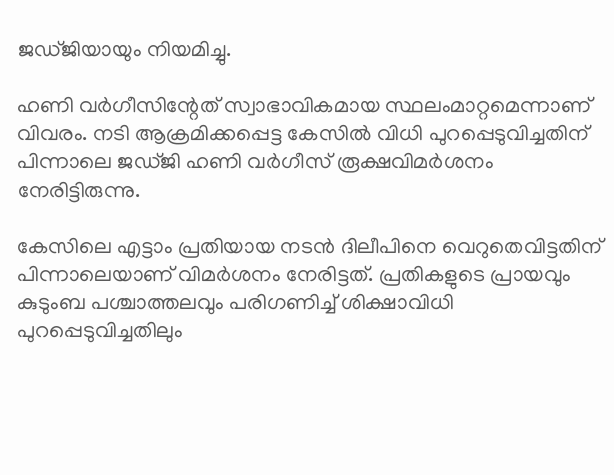ജഡ്ജിയായും നിയമിച്ചു.

ഹണി വര്‍ഗീസിന്റേത് സ്വാഭാവികമായ സ്ഥലംമാറ്റമെന്നാണ് വിവരം. നടി ആക്രമിക്കപ്പെട്ട കേസില്‍ വിധി പുറപ്പെടുവിച്ചതിന് പിന്നാലെ ജഡ്ജി ഹണി വര്‍ഗീസ് രൂക്ഷവിമര്‍ശനം നേരിട്ടിരുന്നു.

കേസിലെ എട്ടാം പ്രതിയായ നടന്‍ ദിലീപിനെ വെറുതെവിട്ടതിന് പിന്നാലെയാണ് വിമര്‍ശനം നേരിട്ടത്. പ്രതികളുടെ പ്രായവും കുടുംബ പശ്ചാത്തലവും പരിഗണിച്ച് ശിക്ഷാവിധി പുറപ്പെടുവിച്ചതിലും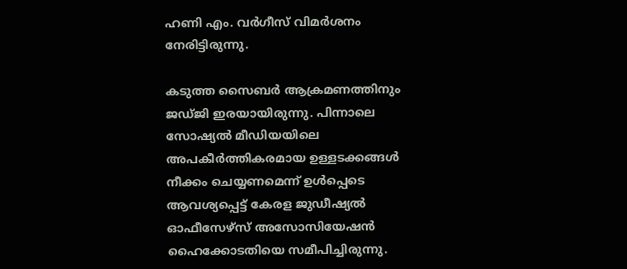ഹണി എം. വര്‍ഗീസ് വിമര്‍ശനം നേരിട്ടിരുന്നു.

കടുത്ത സൈബര്‍ ആക്രമണത്തിനും ജഡ്ജി ഇരയായിരുന്നു. പിന്നാലെ സോഷ്യല്‍ മീഡിയയിലെ അപകീര്‍ത്തികരമായ ഉള്ളടക്കങ്ങള്‍ നീക്കം ചെയ്യണമെന്ന് ഉള്‍പ്പെടെ ആവശ്യപ്പെട്ട് കേരള ജുഡീഷ്യല്‍ ഓഫീസേഴ്സ് അസോസിയേഷന്‍ ഹൈക്കോടതിയെ സമീപിച്ചിരുന്നു.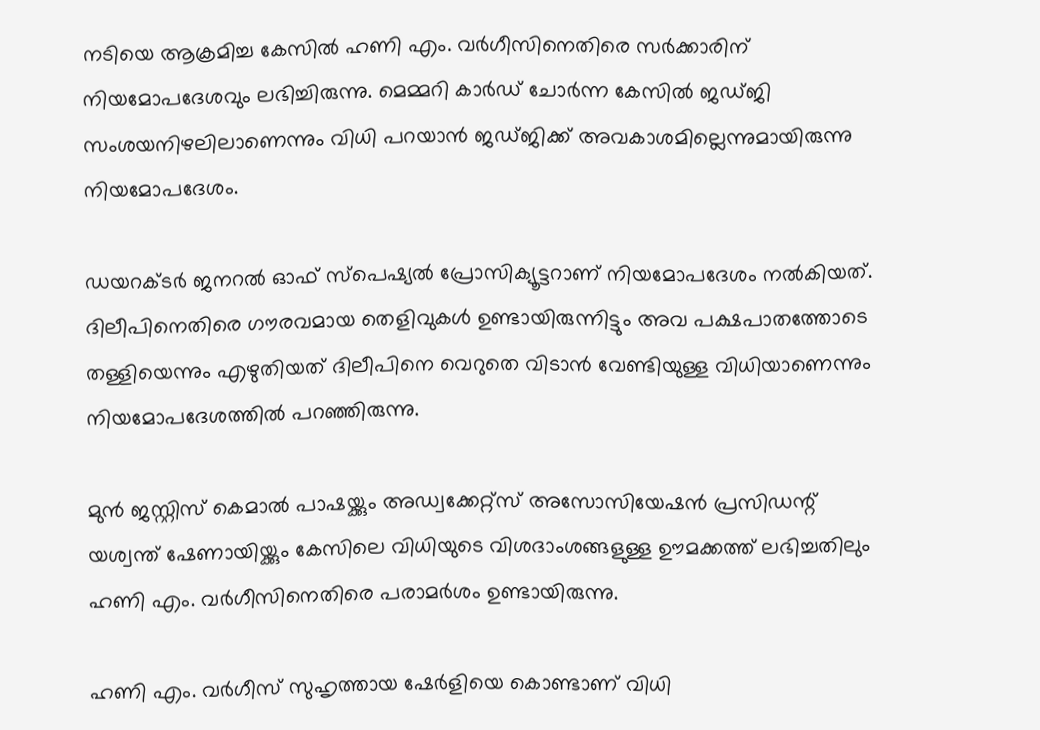നടിയെ ആക്രമിച്ച കേസില്‍ ഹണി എം. വര്‍ഗീസിനെതിരെ സര്‍ക്കാരിന് നിയമോപദേശവും ലഭിച്ചിരുന്നു. മെമ്മറി കാര്‍ഡ് ചോര്‍ന്ന കേസില്‍ ജഡ്ജി സംശയനിഴലിലാണെന്നും വിധി പറയാന്‍ ജഡ്ജിക്ക് അവകാശമില്ലെന്നുമായിരുന്നു നിയമോപദേശം.

ഡയറക്ടര്‍ ജനറല്‍ ഓഫ് സ്‌പെഷ്യല്‍ പ്രോസിക്യൂട്ടറാണ് നിയമോപദേശം നല്‍കിയത്. ദിലീപിനെതിരെ ഗൗരവമായ തെളിവുകള്‍ ഉണ്ടായിരുന്നിട്ടും അവ പക്ഷപാതത്തോടെ തള്ളിയെന്നും എഴുതിയത് ദിലീപിനെ വെറുതെ വിടാന്‍ വേണ്ടിയുള്ള വിധിയാണെന്നും നിയമോപദേശത്തില്‍ പറഞ്ഞിരുന്നു.

മുന്‍ ജസ്റ്റിസ് കെമാല്‍ പാഷയ്ക്കും അഡ്വക്കേറ്റ്സ് അസോസിയേഷന്‍ പ്രസിഡന്റ് യശ്വന്ത് ഷേണായിയ്ക്കും കേസിലെ വിധിയുടെ വിശദാംശങ്ങളുള്ള ഊമക്കത്ത് ലഭിച്ചതിലും ഹണി എം. വര്‍ഗീസിനെതിരെ പരാമര്‍ശം ഉണ്ടായിരുന്നു.

ഹണി എം. വര്‍ഗീസ് സുഹൃത്തായ ഷേര്‍ളിയെ കൊണ്ടാണ് വിധി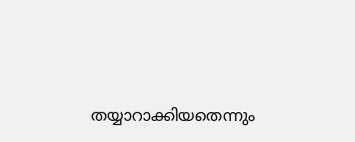തയ്യാറാക്കിയതെന്നും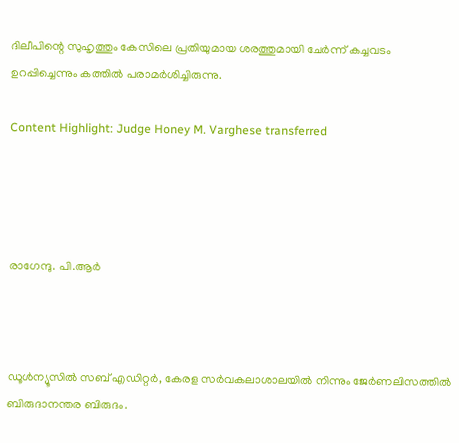ദിലീപിന്റെ സുഹൃത്തും കേസിലെ പ്രതിയുമായ ശരത്തുമായി ചേര്‍ന്ന് കച്ചവടം ഉറപ്പിച്ചെന്നും കത്തില്‍ പരാമര്‍ശിച്ചിരുന്നു.

Content Highlight: Judge Honey M. Varghese transferred




രാഗേന്ദു. പി.ആര്‍



ഡൂള്‍ന്യൂസില്‍ സബ് എഡിറ്റര്‍, കേരള സര്‍വകലാശാലയില്‍ നിന്നും ജേര്‍ണലിസത്തില്‍ ബിരുദാനന്തര ബിരുദം.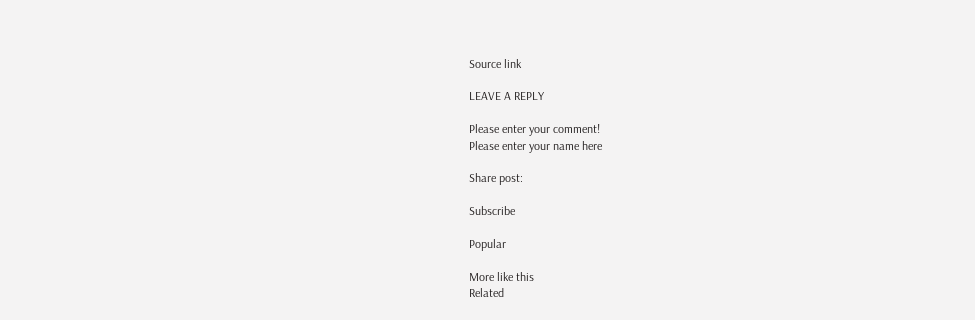Source link

LEAVE A REPLY

Please enter your comment!
Please enter your name here

Share post:

Subscribe

Popular

More like this
Related